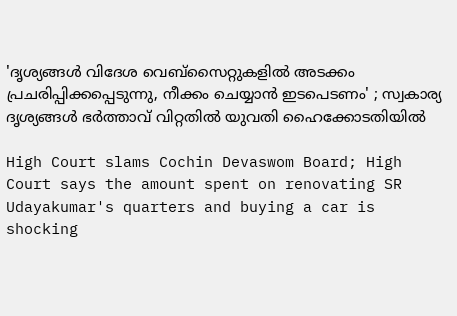'ദൃശ്യങ്ങൾ വിദേശ വെബ്‌സൈറ്റുകളിൽ അടക്കം പ്രചരിപ്പിക്കപ്പെടുന്നു, നീക്കം ചെയ്യാൻ ഇടപെടണം' ; സ്വകാര്യ ദൃശ്യങ്ങൾ ഭർത്താവ് വിറ്റതിൽ യുവതി ഹൈക്കോടതിയിൽ

High Court slams Cochin Devaswom Board; High Court says the amount spent on renovating SR Udayakumar's quarters and buying a car is shocking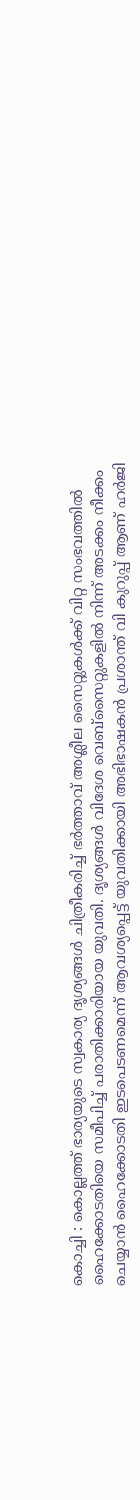കൊച്ചി : കൊല്ലത്ത് ഭാര്യയുടെ സ്വകാര്യ ദൃശ്യങ്ങൾ ചിത്രീകരിച്ച് ഭർത്താവ് അശ്ലീല സൈറ്റുകൾക്ക് വിറ്റ സംഭവത്തിൽ ഹൈക്കോടതിയെ സമീപിച്ച് പരാതിക്കാരിയായ യുവതി. ദൃശ്യങ്ങൾ വിദേശ വെബ്‌സൈറ്റുകളിൽ നിന്ന് അടക്കം നീക്കം ചെയ്യാൻ ഹൈക്കോടതി ഇടപെടണമെന്ന് ആവശ്യപ്പെട്ട് യുവതിക്കായി അഭിഭാഷകൻ പ്രശാന്ത് വി കുറുപ്പ് ആണ് ഹർജി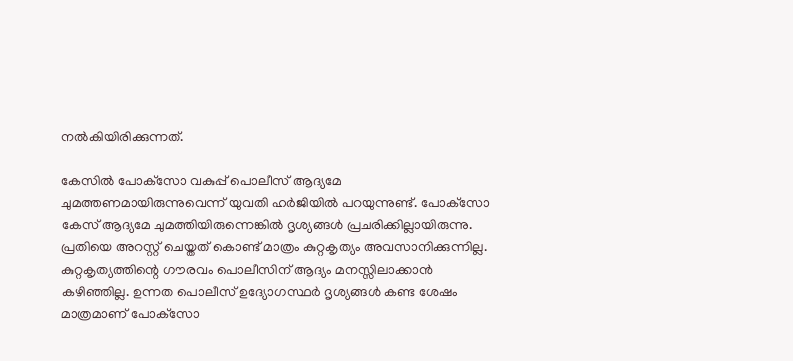നൽകിയിരിക്കുന്നത്.

കേസിൽ പോക്‌സോ വകുപ്പ് പൊലീസ് ആദ്യമേ ചുമത്തണമായിരുന്നുവെന്ന് യുവതി ഹർജിയിൽ പറയുന്നുണ്ട്. പോക്‌സോ കേസ് ആദ്യമേ ചുമത്തിയിരുന്നെങ്കിൽ ദൃശ്യങ്ങൾ പ്രചരിക്കില്ലായിരുന്നു. പ്രതിയെ അറസ്റ്റ് ചെയ്തത് കൊണ്ട് മാത്രം കുറ്റകൃത്യം അവസാനിക്കുന്നില്ല. കുറ്റകൃത്യത്തിന്റെ ഗൗരവം പൊലീസിന് ആദ്യം മനസ്സിലാക്കാൻ കഴിഞ്ഞില്ല. ഉന്നത പൊലീസ് ഉദ്യോഗസ്ഥർ ദൃശ്യങ്ങൾ കണ്ട ശേഷം മാത്രമാണ് പോക്‌സോ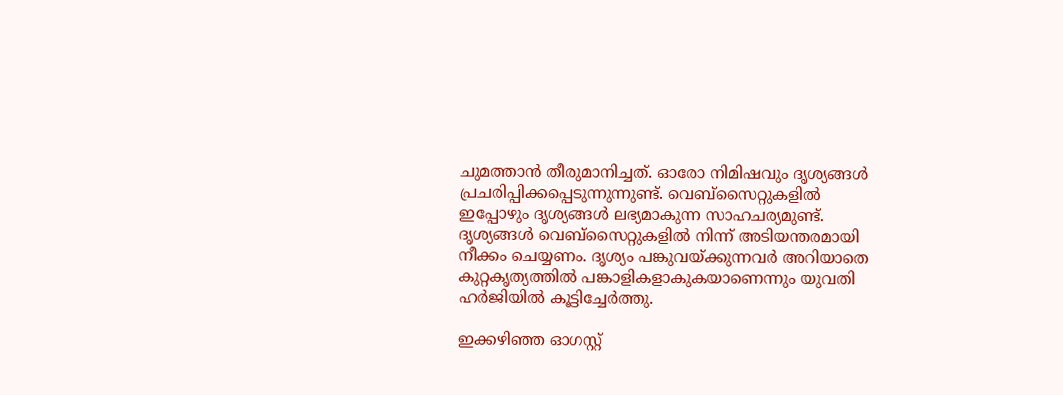ചുമത്താൻ തീരുമാനിച്ചത്. ഓരോ നിമിഷവും ദൃശ്യങ്ങൾ പ്രചരിപ്പിക്കപ്പെടുന്നുന്നുണ്ട്. വെബ്‌സൈറ്റുകളിൽ ഇപ്പോഴും ദൃശ്യങ്ങൾ ലഭ്യമാകുന്ന സാഹചര്യമുണ്ട്. ദൃശ്യങ്ങൾ വെബ്‌സൈറ്റുകളിൽ നിന്ന് അടിയന്തരമായി നീക്കം ചെയ്യണം. ദൃശ്യം പങ്കുവയ്ക്കുന്നവർ അറിയാതെ കുറ്റകൃത്യത്തിൽ പങ്കാളികളാകുകയാണെന്നും യുവതി ഹർജിയിൽ കൂട്ടിച്ചേർത്തു.

ഇക്കഴിഞ്ഞ ഓഗസ്റ്റ്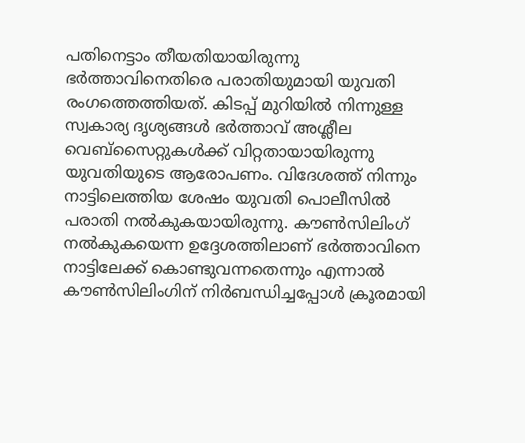പതിനെട്ടാം തീയതിയായിരുന്നു ഭർത്താവിനെതിരെ പരാതിയുമായി യുവതി രംഗത്തെത്തിയത്. കിടപ്പ് മുറിയിൽ നിന്നുള്ള സ്വകാര്യ ദൃശ്യങ്ങൾ ഭർത്താവ് അശ്ലീല വെബ്‌സൈറ്റുകൾക്ക് വിറ്റതായായിരുന്നു യുവതിയുടെ ആരോപണം. വിദേശത്ത് നിന്നും നാട്ടിലെത്തിയ ശേഷം യുവതി പൊലീസിൽ പരാതി നൽകുകയായിരുന്നു. കൗൺസിലിംഗ് നൽകുകയെന്ന ഉദ്ദേശത്തിലാണ് ഭർത്താവിനെ നാട്ടിലേക്ക് കൊണ്ടുവന്നതെന്നും എന്നാൽ കൗൺസിലിംഗിന് നിർബന്ധിച്ചപ്പോൾ ക്രൂരമായി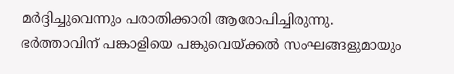മർദ്ദിച്ചുവെന്നും പരാതിക്കാരി ആരോപിച്ചിരുന്നു. ഭർത്താവിന് പങ്കാളിയെ പങ്കുവെയ്ക്കൽ സംഘങ്ങളുമായും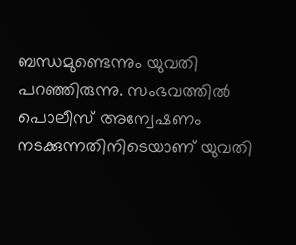ബന്ധമുണ്ടെന്നും യുവതി പറഞ്ഞിരുന്നു. സംഭവത്തിൽ പൊലീസ് അന്വേഷണം നടക്കുന്നതിനിടെയാണ് യുവതി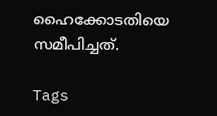ഹൈക്കോടതിയെ സമീപിച്ചത്.

Tags